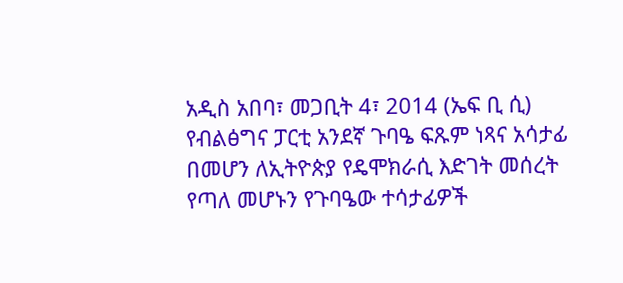አዲስ አበባ፣ መጋቢት 4፣ 2014 (ኤፍ ቢ ሲ) የብልፅግና ፓርቲ አንደኛ ጉባዔ ፍጹም ነጻና አሳታፊ በመሆን ለኢትዮጵያ የዴሞክራሲ እድገት መሰረት የጣለ መሆኑን የጉባዔው ተሳታፊዎች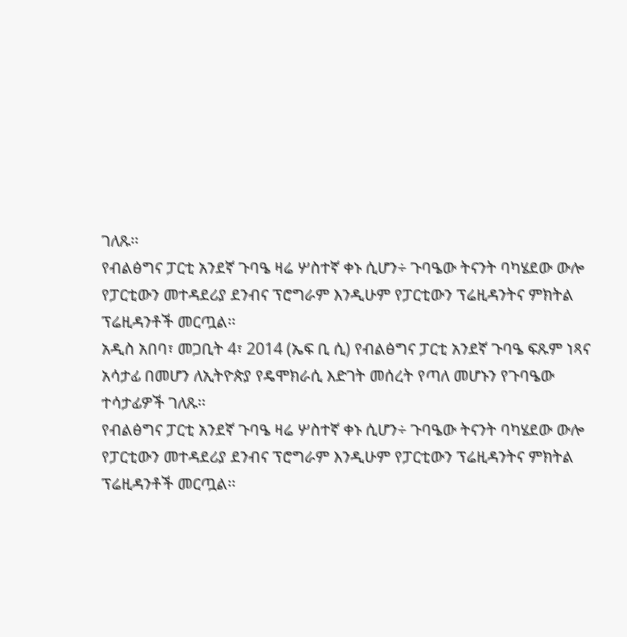ገለጹ፡፡
የብልፅግና ፓርቲ አንደኛ ጉባዔ ዛሬ ሦስተኛ ቀኑ ሲሆን÷ ጉባዔው ትናንት ባካሄደው ውሎ የፓርቲውን መተዳደሪያ ደንብና ፕሮግራም እንዲሁም የፓርቲውን ፕሬዚዳንትና ምክትል ፕሬዚዳንቶች መርጧል፡፡
አዲስ አበባ፣ መጋቢት 4፣ 2014 (ኤፍ ቢ ሲ) የብልፅግና ፓርቲ አንደኛ ጉባዔ ፍጹም ነጻና አሳታፊ በመሆን ለኢትዮጵያ የዴሞክራሲ እድገት መሰረት የጣለ መሆኑን የጉባዔው ተሳታፊዎች ገለጹ፡፡
የብልፅግና ፓርቲ አንደኛ ጉባዔ ዛሬ ሦስተኛ ቀኑ ሲሆን÷ ጉባዔው ትናንት ባካሄደው ውሎ የፓርቲውን መተዳደሪያ ደንብና ፕሮግራም እንዲሁም የፓርቲውን ፕሬዚዳንትና ምክትል ፕሬዚዳንቶች መርጧል፡፡